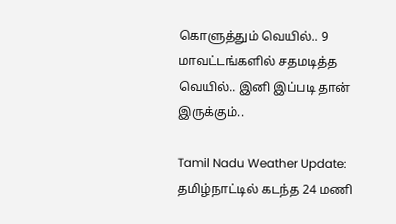கொளுத்தும் வெயில்.. 9 மாவட்டங்களில் சதமடித்த வெயில்.. இனி இப்படி தான் இருக்கும்..

Tamil Nadu Weather Update: தமிழ்நாட்டில் கடந்த 24 மணி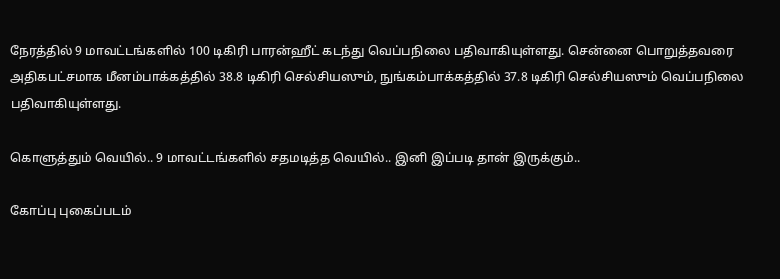நேரத்தில் 9 மாவட்டங்களில் 100 டிகிரி பாரன்ஹீட் கடந்து வெப்பநிலை பதிவாகியுள்ளது. சென்னை பொறுத்தவரை அதிகபட்சமாக மீனம்பாக்கத்தில் 38.8 டிகிரி செல்சியஸும், நுங்கம்பாக்கத்தில் 37.8 டிகிரி செல்சியஸும் வெப்பநிலை பதிவாகியுள்ளது.

கொளுத்தும் வெயில்.. 9 மாவட்டங்களில் சதமடித்த வெயில்.. இனி இப்படி தான் இருக்கும்..

கோப்பு புகைப்படம்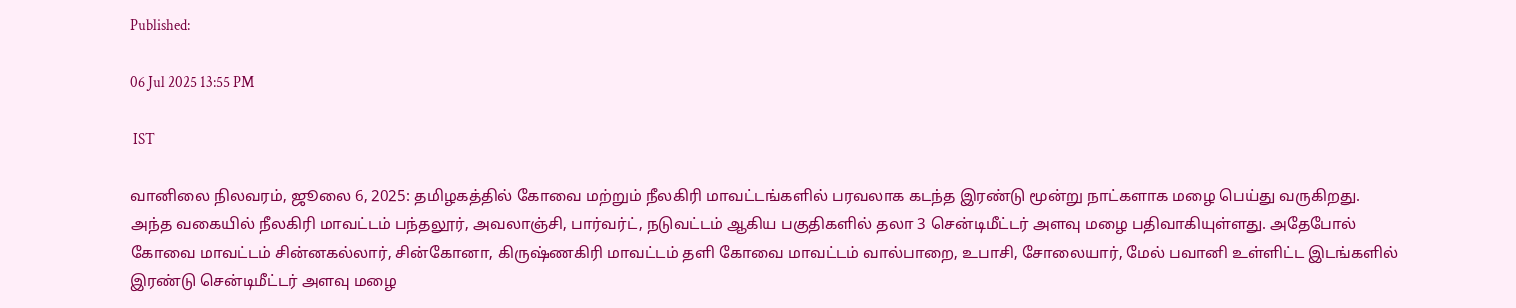Published:

06 Jul 2025 13:55 PM

 IST

வானிலை நிலவரம், ஜூலை 6, 2025: தமிழகத்தில் கோவை மற்றும் நீலகிரி மாவட்டங்களில் பரவலாக கடந்த இரண்டு மூன்று நாட்களாக மழை பெய்து வருகிறது. அந்த வகையில் நீலகிரி மாவட்டம் பந்தலூர், அவலாஞ்சி, பார்வர்ட், நடுவட்டம் ஆகிய பகுதிகளில் தலா 3 சென்டிமீட்டர் அளவு மழை பதிவாகியுள்ளது. அதேபோல் கோவை மாவட்டம் சின்னகல்லார், சின்கோனா, கிருஷ்ணகிரி மாவட்டம் தளி கோவை மாவட்டம் வால்பாறை, உபாசி, சோலையார், மேல் பவானி உள்ளிட்ட இடங்களில் இரண்டு சென்டிமீட்டர் அளவு மழை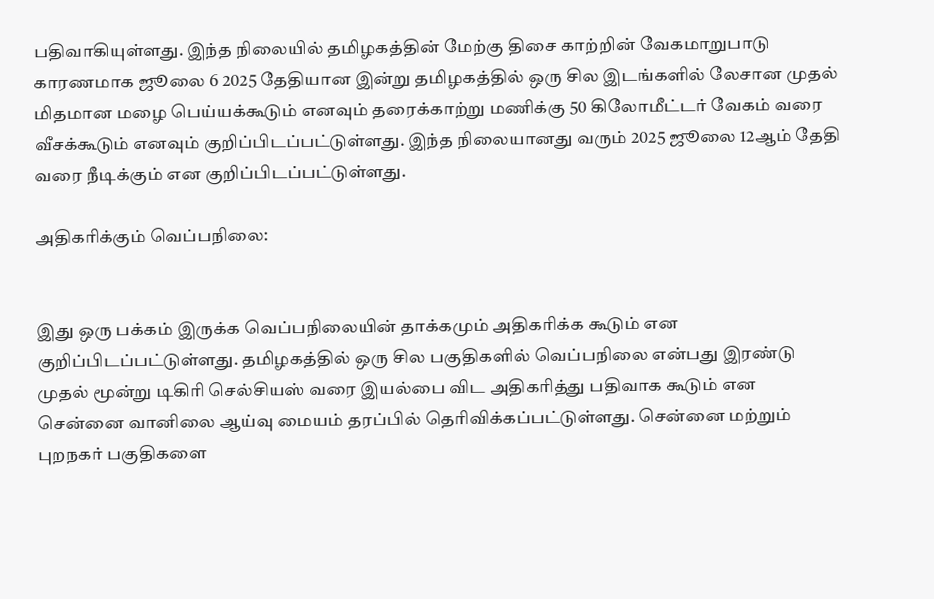பதிவாகியுள்ளது. இந்த நிலையில் தமிழகத்தின் மேற்கு திசை காற்றின் வேகமாறுபாடு காரணமாக ஜூலை 6 2025 தேதியான இன்று தமிழகத்தில் ஒரு சில இடங்களில் லேசான முதல் மிதமான மழை பெய்யக்கூடும் எனவும் தரைக்காற்று மணிக்கு 50 கிலோமீட்டர் வேகம் வரை வீசக்கூடும் எனவும் குறிப்பிடப்பட்டுள்ளது. இந்த நிலையானது வரும் 2025 ஜூலை 12ஆம் தேதி வரை நீடிக்கும் என குறிப்பிடப்பட்டுள்ளது.

அதிகரிக்கும் வெப்பநிலை:


இது ஒரு பக்கம் இருக்க வெப்பநிலையின் தாக்கமும் அதிகரிக்க கூடும் என குறிப்பிடப்பட்டுள்ளது. தமிழகத்தில் ஒரு சில பகுதிகளில் வெப்பநிலை என்பது இரண்டு முதல் மூன்று டிகிரி செல்சியஸ் வரை இயல்பை விட அதிகரித்து பதிவாக கூடும் என சென்னை வானிலை ஆய்வு மையம் தரப்பில் தெரிவிக்கப்பட்டுள்ளது. சென்னை மற்றும் புறநகர் பகுதிகளை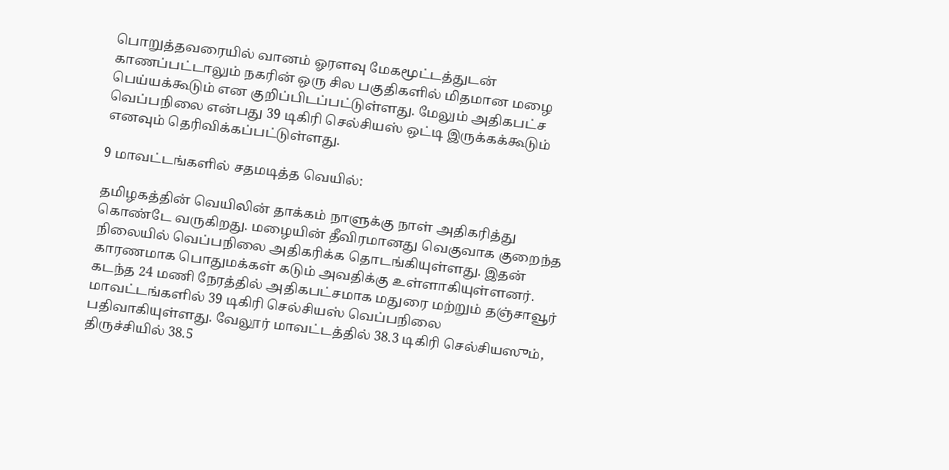பொறுத்தவரையில் வானம் ஓரளவு மேகமூட்டத்துடன் காணப்பட்டாலும் நகரின் ஒரு சில பகுதிகளில் மிதமான மழை பெய்யக்கூடும் என குறிப்பிடப்பட்டுள்ளது. மேலும் அதிகபட்ச வெப்பநிலை என்பது 39 டிகிரி செல்சியஸ் ஒட்டி இருக்கக்கூடும் எனவும் தெரிவிக்கப்பட்டுள்ளது.

9 மாவட்டங்களில் சதமடித்த வெயில்:

தமிழகத்தின் வெயிலின் தாக்கம் நாளுக்கு நாள் அதிகரித்து கொண்டே வருகிறது. மழையின் தீவிரமானது வெகுவாக குறைந்த நிலையில் வெப்பநிலை அதிகரிக்க தொடங்கியுள்ளது. இதன் காரணமாக பொதுமக்கள் கடும் அவதிக்கு உள்ளாகியுள்ளனர். கடந்த 24 மணி நேரத்தில் அதிகபட்சமாக மதுரை மற்றும் தஞ்சாவூர் மாவட்டங்களில் 39 டிகிரி செல்சியஸ் வெப்பநிலை பதிவாகியுள்ளது. வேலூர் மாவட்டத்தில் 38.3 டிகிரி செல்சியஸும், திருச்சியில் 38.5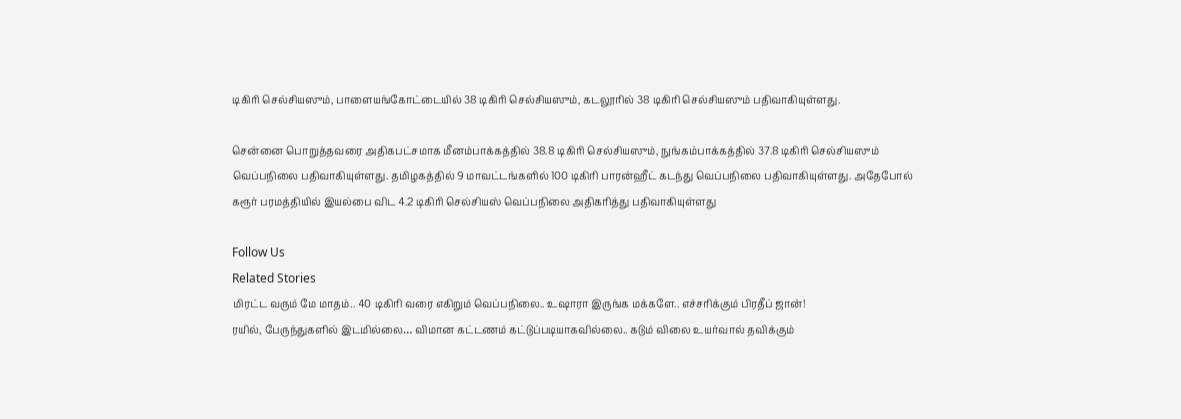டிகிரி செல்சியஸும், பாளையங்கோட்டையில் 38 டிகிரி செல்சியஸும், கடலூரில் 38 டிகிரி செல்சியஸும் பதிவாகியுள்ளது.

சென்னை பொறுத்தவரை அதிகபட்சமாக மீனம்பாக்கத்தில் 38.8 டிகிரி செல்சியஸும், நுங்கம்பாக்கத்தில் 37.8 டிகிரி செல்சியஸும் வெப்பநிலை பதிவாகியுள்ளது. தமிழகத்தில் 9 மாவட்டங்களில் 100 டிகிரி பாரன்ஹீட் கடந்து வெப்பநிலை பதிவாகியுள்ளது. அதேபோல் கரூர் பரமத்தியில் இயல்பை விட 4.2 டிகிரி செல்சியஸ் வெப்பநிலை அதிகரித்து பதிவாகியுள்ளது

Follow Us
Related Stories
மிரட்ட வரும் மே மாதம்.. 40 டிகிரி வரை எகிறும் வெப்பநிலை.. உஷாரா இருங்க மக்களே.. எச்சரிக்கும் பிரதீப் ஜான்!
ரயில், பேருந்துகளில் இடமில்லை… விமான கட்டணம் கட்டுப்படியாகவில்லை.. கடும் விலை உயர்வால் தவிக்கும்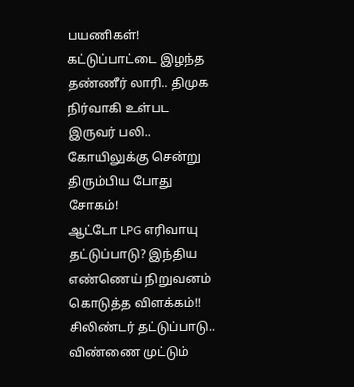பயணிகள்!
கட்டுப்பாட்டை இழந்த தண்ணீர் லாரி.. திமுக நிர்வாகி உள்பட இருவர் பலி.. கோயிலுக்கு சென்று திரும்பிய போது சோகம்!
ஆட்டோ LPG எரிவாயு தட்டுப்பாடு? இந்திய எண்ணெய் நிறுவனம் கொடுத்த விளக்கம்!!
சிலிண்டர் தட்டுப்பாடு.. விண்ணை முட்டும்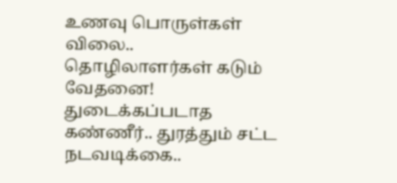உணவு பொருள்கள் விலை.. தொழிலாளர்கள் கடும் வேதனை!
துடைக்கப்படாத கண்ணீர்.. துரத்தும் சட்ட நடவடிக்கை..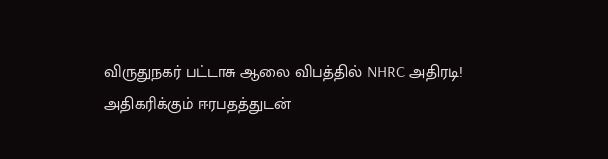விருதுநகர் பட்டாசு ஆலை விபத்தில் NHRC அதிரடி!
அதிகரிக்கும் ஈரபதத்துடன்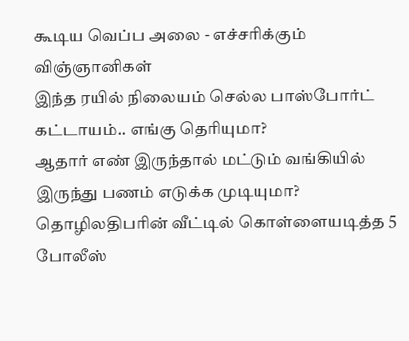கூடிய வெப்ப அலை - எச்சரிக்கும் விஞ்ஞானிகள்
இந்த ரயில் நிலையம் செல்ல பாஸ்போர்ட் கட்டாயம்.. எங்கு தெரியுமா?
ஆதார் எண் இருந்தால் மட்டும் வங்கியில் இருந்து பணம் எடுக்க முடியுமா?
தொழிலதிபரின் வீட்டில் கொள்ளையடித்த 5 போலீஸ்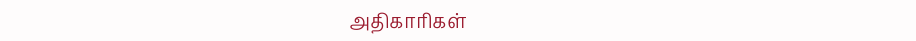அதிகாரிகள்